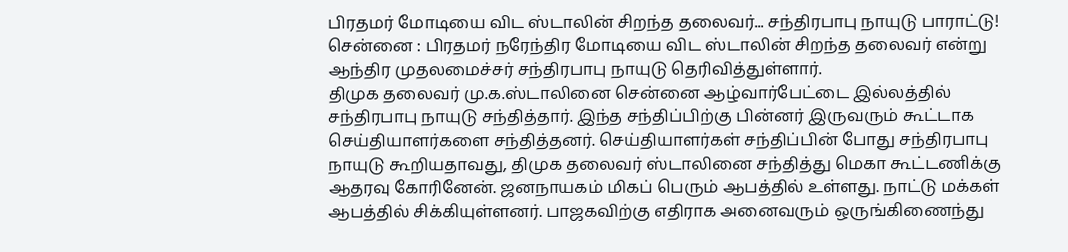பிரதமர் மோடியை விட ஸ்டாலின் சிறந்த தலைவர்... சந்திரபாபு நாயுடு பாராட்டு!
சென்னை : பிரதமர் நரேந்திர மோடியை விட ஸ்டாலின் சிறந்த தலைவர் என்று ஆந்திர முதலமைச்சர் சந்திரபாபு நாயுடு தெரிவித்துள்ளார்.
திமுக தலைவர் மு.க.ஸ்டாலினை சென்னை ஆழ்வார்பேட்டை இல்லத்தில் சந்திரபாபு நாயுடு சந்தித்தார். இந்த சந்திப்பிற்கு பின்னர் இருவரும் கூட்டாக செய்தியாளர்களை சந்தித்தனர். செய்தியாளர்கள் சந்திப்பின் போது சந்திரபாபு நாயுடு கூறியதாவது, திமுக தலைவர் ஸ்டாலினை சந்தித்து மெகா கூட்டணிக்கு ஆதரவு கோரினேன். ஜனநாயகம் மிகப் பெரும் ஆபத்தில் உள்ளது. நாட்டு மக்கள் ஆபத்தில் சிக்கியுள்ளனர். பாஜகவிற்கு எதிராக அனைவரும் ஒருங்கிணைந்து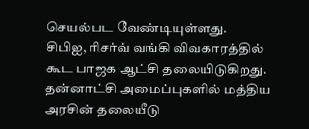செயல்பட வேண்டியுள்ளது.
சிபிஐ, ரிசர்வ் வங்கி விவகாரத்தில் கூட பாஜக ஆட்சி தலையிடுகிறது. தன்னாட்சி அமைப்புகளில் மத்திய அரசின் தலையீடு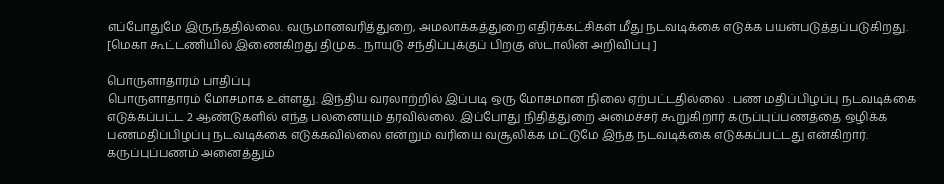எப்போதுமே இருந்ததில்லை. வருமானவரித்துறை, அமலாக்கத்துறை எதிர்க்கட்சிகள் மீது நடவடிக்கை எடுக்க பயன்படுத்தப்படுகிறது.
[மெகா கூட்டணியில் இணைகிறது திமுக.. நாயுடு சந்திப்புக்குப் பிறகு ஸ்டாலின் அறிவிப்பு ]

பொருளாதாரம் பாதிப்பு
பொருளாதாரம் மோசமாக உள்ளது. இந்திய வரலாற்றில் இப்படி ஒரு மோசமான நிலை ஏற்பட்டதில்லை . பண மதிப்பிழப்பு நடவடிக்கை எடுக்கப்பட்ட 2 ஆண்டுகளில் எந்த பலனையும் தரவில்லை. இப்போது நிதித்துறை அமைச்சர் கூறுகிறார் கருப்புப்பணத்தை ஒழிக்க பணமதிப்பிழப்பு நடவடிக்கை எடுக்கவில்லை என்றும் வரியை வசூலிக்க மட்டுமே இந்த நடவடிக்கை எடுக்கப்பட்டது என்கிறார். கருப்புப்பணம் அனைத்தும்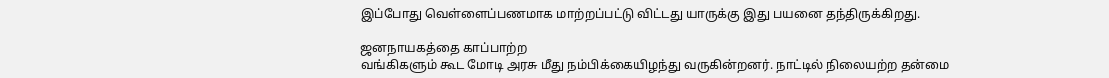இப்போது வெள்ளைப்பணமாக மாற்றப்பட்டு விட்டது யாருக்கு இது பயனை தந்திருக்கிறது.

ஜனநாயகத்தை காப்பாற்ற
வங்கிகளும் கூட மோடி அரசு மீது நம்பிக்கையிழந்து வருகின்றனர். நாட்டில் நிலையற்ற தன்மை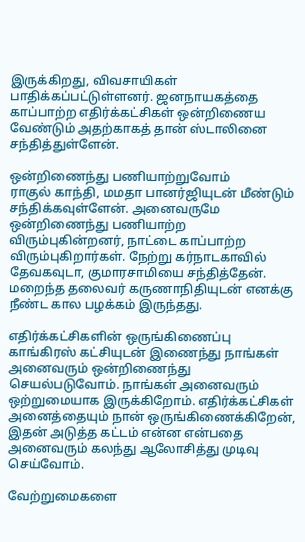இருக்கிறது, விவசாயிகள் பாதிக்கப்பட்டுள்ளனர். ஜனநாயகத்தை காப்பாற்ற எதிர்க்கட்சிகள் ஒன்றிணைய வேண்டும் அதற்காகத் தான் ஸ்டாலினை சந்தித்துள்ளேன்.

ஒன்றிணைந்து பணியாற்றுவோம்
ராகுல் காந்தி, மமதா பானர்ஜியுடன் மீண்டும் சந்திக்கவுள்ளேன். அனைவருமே ஒன்றிணைந்து பணியாற்ற விரும்புகின்றனர், நாட்டை காப்பாற்ற விரும்புகிறார்கள். நேற்று கர்நாடகாவில் தேவகவுடா, குமாரசாமியை சந்தித்தேன். மறைந்த தலைவர் கருணாநிதியுடன் எனக்கு நீண்ட கால பழக்கம் இருந்தது.

எதிர்க்கட்சிகளின் ஒருங்கிணைப்பு
காங்கிரஸ் கட்சியுடன் இணைந்து நாங்கள் அனைவரும் ஒன்றிணைந்து செயல்படுவோம். நாங்கள் அனைவரும் ஒற்றுமையாக இருக்கிறோம். எதிர்க்கட்சிகள் அனைத்தையும் நான் ஒருங்கிணைக்கிறேன், இதன் அடுத்த கட்டம் என்ன என்பதை அனைவரும் கலந்து ஆலோசித்து முடிவு செய்வோம்.

வேற்றுமைகளை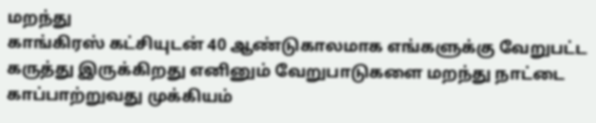மறந்து
காங்கிரஸ் கட்சியுடன் 40 ஆண்டுகாலமாக எங்களுக்கு வேறுபட்ட கருத்து இருக்கிறது எனினும் வேறுபாடுகளை மறந்து நாட்டை காப்பாற்றுவது முக்கியம்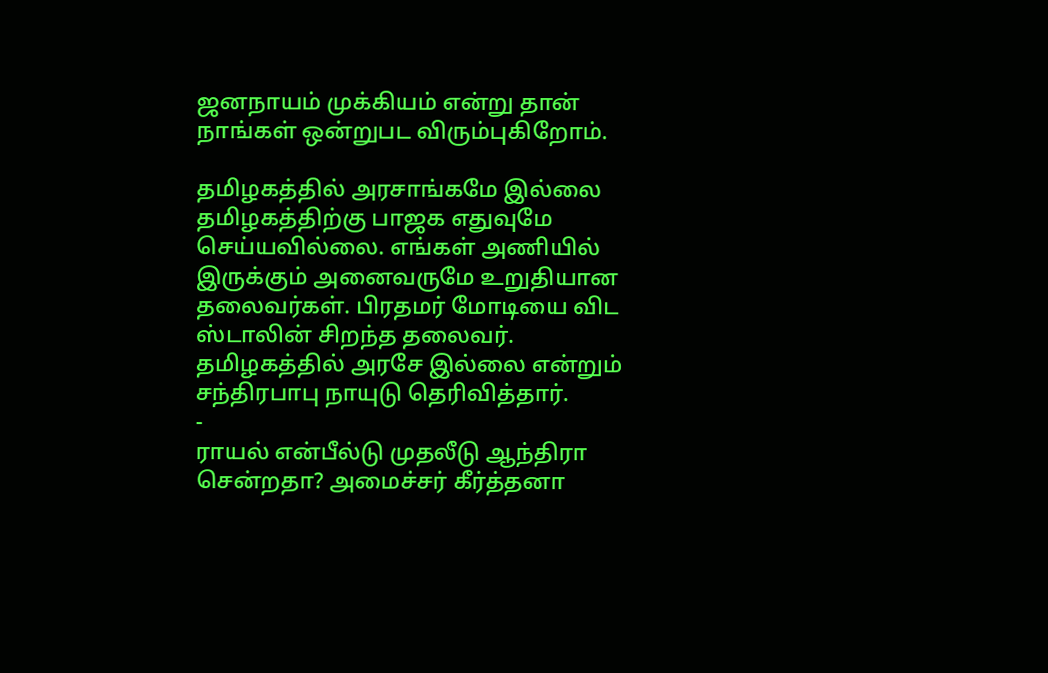ஜனநாயம் முக்கியம் என்று தான் நாங்கள் ஒன்றுபட விரும்புகிறோம்.

தமிழகத்தில் அரசாங்கமே இல்லை
தமிழகத்திற்கு பாஜக எதுவுமே செய்யவில்லை. எங்கள் அணியில் இருக்கும் அனைவருமே உறுதியான தலைவர்கள். பிரதமர் மோடியை விட ஸ்டாலின் சிறந்த தலைவர். தமிழகத்தில் அரசே இல்லை என்றும் சந்திரபாபு நாயுடு தெரிவித்தார்.
-
ராயல் என்பீல்டு முதலீடு ஆந்திரா சென்றதா? அமைச்சர் கீர்த்தனா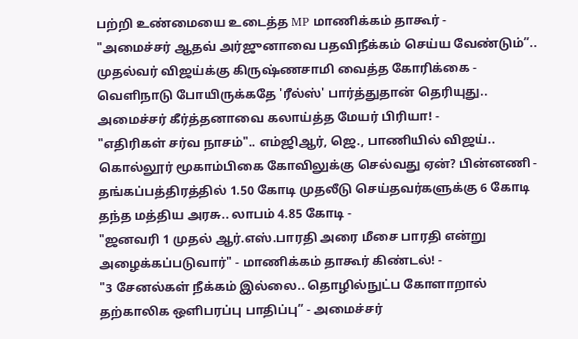பற்றி உண்மையை உடைத்த MP மாணிக்கம் தாகூர் -
"அமைச்சர் ஆதவ் அர்ஜுனாவை பதவிநீக்கம் செய்ய வேண்டும்”.. முதல்வர் விஜய்க்கு கிருஷ்ணசாமி வைத்த கோரிக்கை -
வெளிநாடு போயிருக்கதே 'ரீல்ஸ்' பார்த்துதான் தெரியுது.. அமைச்சர் கீர்த்தனாவை கலாய்த்த மேயர் பிரியா! -
"எதிரிகள் சர்வ நாசம்".. எம்ஜிஆர், ஜெ., பாணியில் விஜய்.. கொல்லூர் மூகாம்பிகை கோவிலுக்கு செல்வது ஏன்? பின்னணி -
தங்கப்பத்திரத்தில் 1.50 கோடி முதலீடு செய்தவர்களுக்கு 6 கோடி தந்த மத்திய அரசு.. லாபம் 4.85 கோடி -
"ஜனவரி 1 முதல் ஆர்.எஸ்.பாரதி அரை மீசை பாரதி என்று அழைக்கப்படுவார்" - மாணிக்கம் தாகூர் கிண்டல்! -
"3 சேனல்கள் நீக்கம் இல்லை.. தொழில்நுட்ப கோளாறால் தற்காலிக ஒளிபரப்பு பாதிப்பு” - அமைச்சர்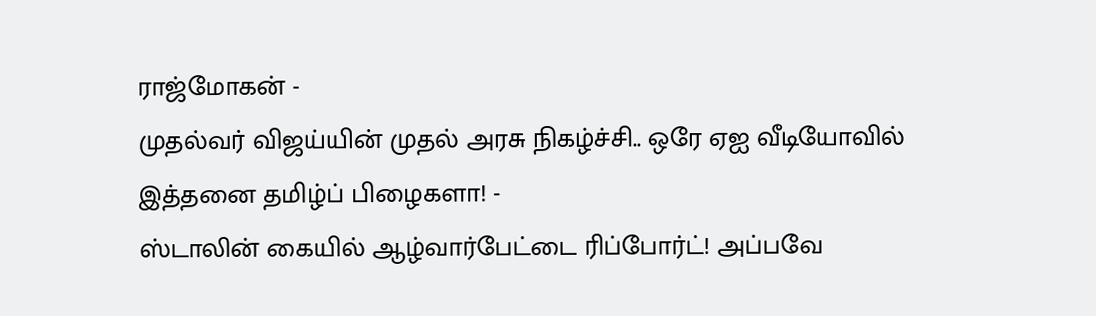ராஜ்மோகன் -
முதல்வர் விஜய்யின் முதல் அரசு நிகழ்ச்சி.. ஒரே ஏஐ வீடியோவில் இத்தனை தமிழ்ப் பிழைகளா! -
ஸ்டாலின் கையில் ஆழ்வார்பேட்டை ரிப்போர்ட்! அப்பவே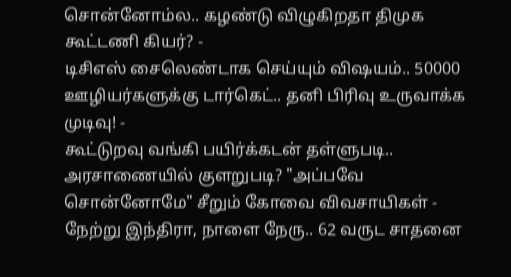சொன்னோம்ல.. கழண்டு விழுகிறதா திமுக கூட்டணி கியர்? -
டிசிஎஸ் சைலெண்டாக செய்யும் விஷயம்.. 50000 ஊழியர்களுக்கு டார்கெட்.. தனி பிரிவு உருவாக்க முடிவு! -
கூட்டுறவு வங்கி பயிர்க்கடன் தள்ளுபடி.. அரசாணையில் குளறுபடி? "அப்பவே சொன்னோமே" சீறும் கோவை விவசாயிகள் -
நேற்று இந்திரா, நாளை நேரு.. 62 வருட சாதனை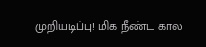முறியடிப்பு! மிக நீண்ட கால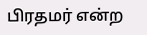பிரதமர் என்ற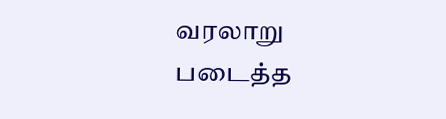வரலாறு படைத்த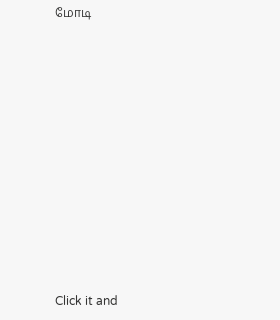மோடி












Click it and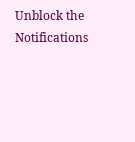Unblock the Notifications